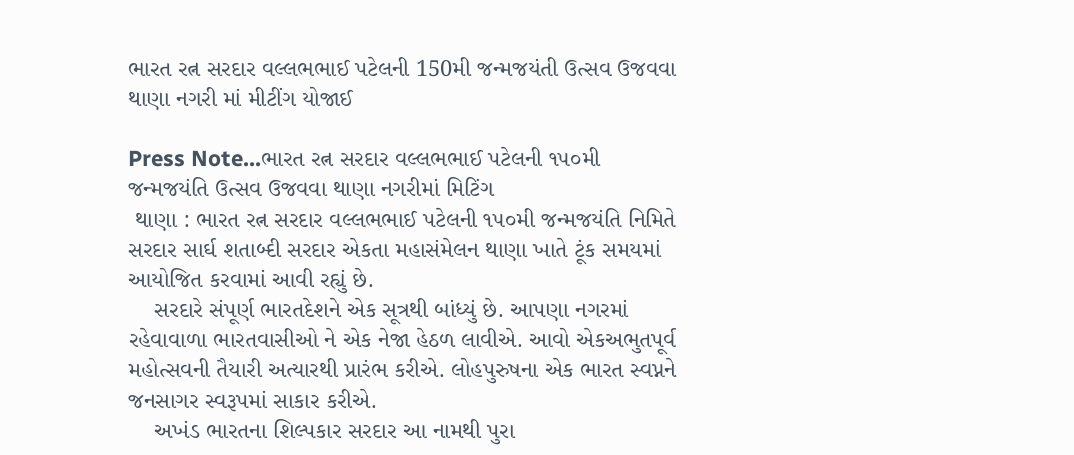ભારત રત્ન સરદાર વલ્લભભાઈ પટેલની 150મી જન્મજયંતી ઉત્સવ ઉજવવા થાણા નગરી માં મીટીંગ યોજાઈ

Press Note...ભારત રત્ન સરદાર વલ્લભભાઈ પટેલની ૧૫૦મી જન્મજયંતિ ઉત્સવ ઉજવવા થાણા નગરીમાં મિટિંગ
 થાણા : ભારત રત્ન સરદાર વલ્લભભાઈ પટેલની ૧૫૦મી જન્મજયંતિ નિમિતે સરદાર સાર્ઘ શતાબ્દી સરદાર એકતા મહાસંમેલન થાણા ખાતે ટૂંક સમયમાં આયોજિત કરવામાં આવી રહ્યું છે.
    સરદારે સંપૂર્ણ ભારતદેશને એક સૂત્રથી બાંધ્યું છે. આપણા નગરમાં રહેવાવાળા ભારતવાસીઓ ને એક નેજા હેઠળ લાવીએ. આવો એકઅભુતપૂર્વ મહોત્સવની તૈયારી અત્યારથી પ્રારંભ કરીએ. લોહપુરુષના એક ભારત સ્વપ્નને જનસાગર સ્વરૂપમાં સાકાર કરીએ.
    અખંડ ભારતના શિલ્પકાર સરદાર આ નામથી પુરા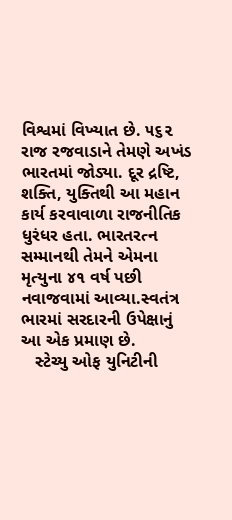વિશ્વમાં વિખ્યાત છે. ૫૬૨ રાજ રજવાડાને તેમણે અખંડ ભારતમાં જોડ્યા. દૂર દ્રષ્ટિ, શક્તિ, યુક્તિથી આ મહાન કાર્ય કરવાવાળા રાજનીતિક ધુરંધર હતા. ભારતરત્ન સમ્માનથી તેમને એમના મૃત્યુના ૪૧ વર્ષ પછી નવાજવામાં આવ્યા.સ્વતંત્ર ભારમાં સરદારની ઉપેક્ષાનું આ એક પ્રમાણ છે.
   સ્ટેચ્યુ ઓફ યુનિટીની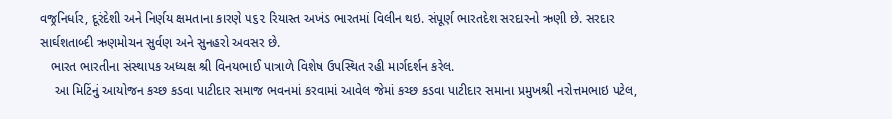વજ્રનિર્ધાર, દૂરંદેશી અને નિર્ણય ક્ષમતાના કારણે ૫૬૨ રિયાસ્ત અખંડ ભારતમાં વિલીન થઇ. સંપૂર્ણ ભારતદેશ સરદારનો ઋણી છે. સરદાર સાર્ઘશતાબ્દી ઋણમોચન સુર્વણ અને સુનહરો અવસર છે.
   ભારત ભારતીના સંસ્થાપક અધ્યક્ષ શ્રી વિનયભાઈ પાત્રાળે વિશેષ ઉપસ્થિત રહી માર્ગદર્શન કરેલ.
    આ મિટિંનું આયોજન કચ્છ કડવા પાટીદાર સમાજ ભવનમાં કરવામાં આવેલ જેમાં કચ્છ કડવા પાટીદાર સમાના પ્રમુખશ્રી નરોત્તમભાઇ પટેલ,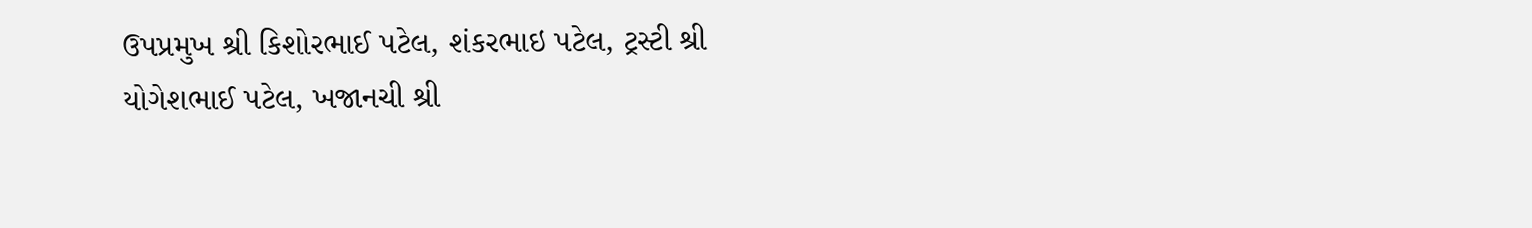ઉપપ્રમુખ શ્રી કિશોરભાઈ પટેલ, શંકરભાઇ પટેલ, ટ્રસ્ટી શ્રી યોગેશભાઈ પટેલ, ખજાનચી શ્રી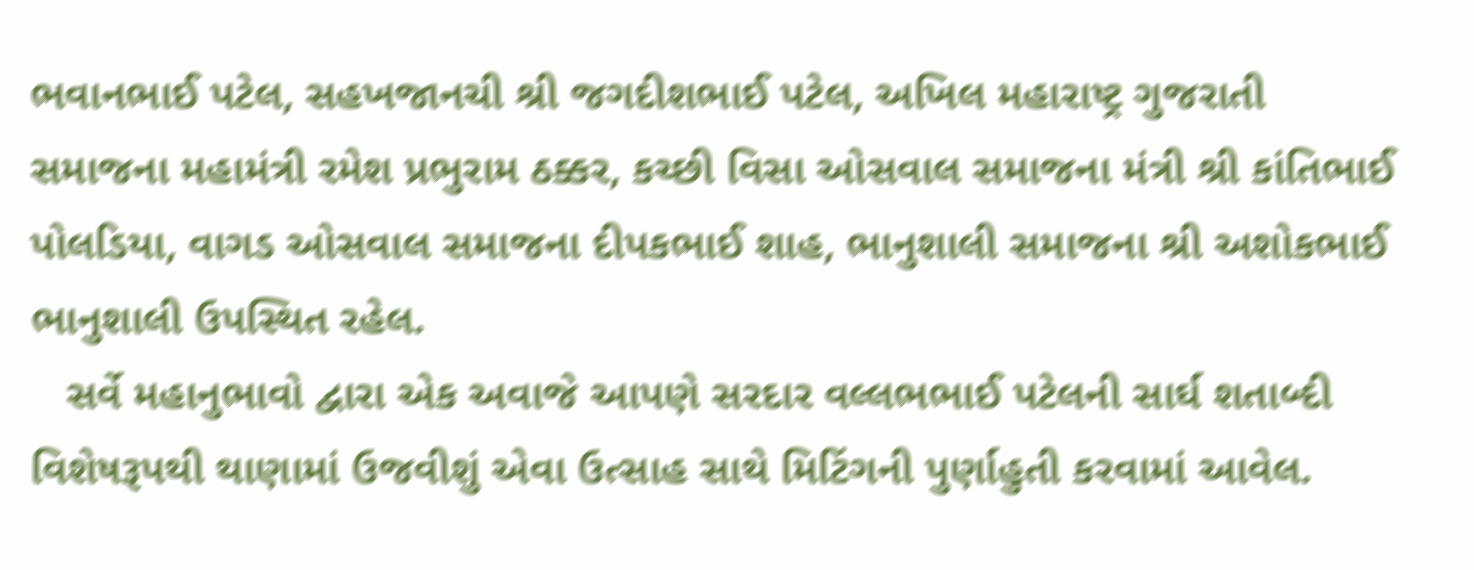ભવાનભાઈ પટેલ, સહખજાનચી શ્રી જગદીશભાઈ પટેલ, અખિલ મહારાષ્ટ્ર ગુજરાતી સમાજના મહામંત્રી રમેશ પ્રભુરામ ઠક્કર, કચ્છી વિસા ઓસવાલ સમાજના મંત્રી શ્રી કાંતિભાઈ પોલડિયા, વાગડ ઓસવાલ સમાજના દીપકભાઈ શાહ, ભાનુશાલી સમાજના શ્રી અશોકભાઈ ભાનુશાલી ઉપસ્થિત રહેલ.
   સર્વે મહાનુભાવો દ્વારા એક અવાજે આપણે સરદાર વલ્લભભાઈ પટેલની સાર્ઘ શતાબ્દી વિશેષરૂપથી થાણામાં ઉજવીશું એવા ઉત્સાહ સાથે મિટિંગની પુર્ણાહુતી કરવામાં આવેલ.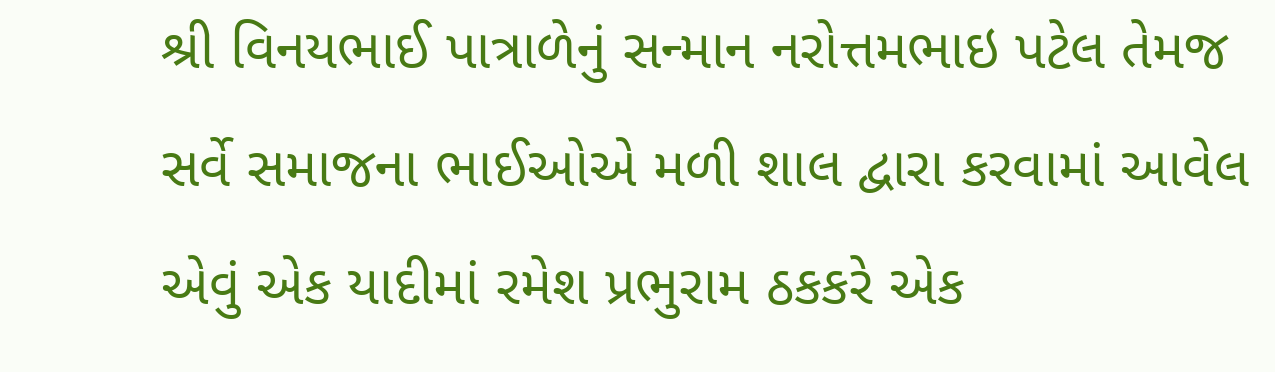શ્રી વિનયભાઈ પાત્રાળેનું સન્માન નરોત્તમભાઇ પટેલ તેમજ સર્વે સમાજના ભાઈઓએ મળી શાલ દ્વારા કરવામાં આવેલ એવું એક યાદીમાં રમેશ પ્રભુરામ ઠકકરે એક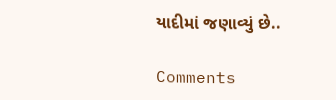યાદીમાં જણાવ્યું છે..

Comments